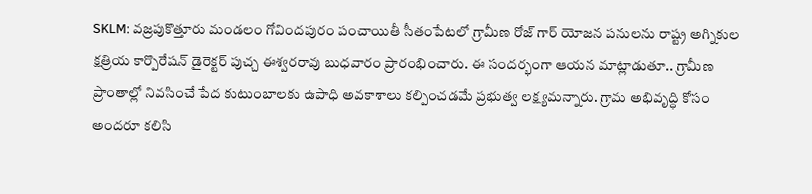SKLM: వజ్రపుకొత్తూరు మండలం గోవిందపురం పంచాయితీ సీతంపేటలో గ్రామీణ రోజ్ గార్ యోజన పనులను రాష్ట్ర అగ్నికుల క్షత్రియ కార్పొరేషన్ డైరెక్టర్ పుచ్చ ఈశ్వరరావు బుధవారం ప్రారంభించారు. ఈ సందర్భంగా ఆయన మాట్లాడుతూ.. గ్రామీణ ప్రాంతాల్లో నివసించే పేద కుటుంబాలకు ఉపాధి అవకాశాలు కల్పించడమే ప్రభుత్వ లక్ష్యమన్నారు. గ్రామ అభివృద్ధి కోసం అందరూ కలిసి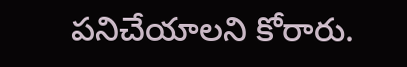పనిచేయాలని కోరారు.